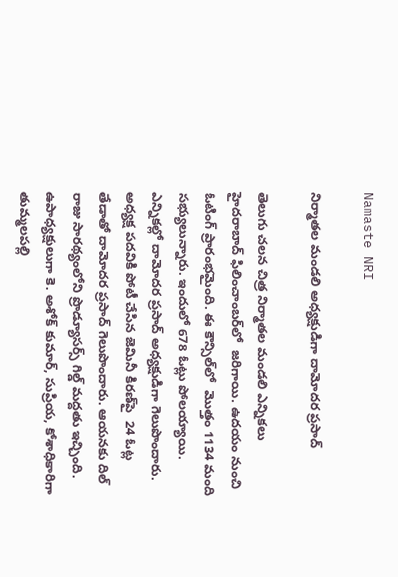Namaste NRI

నిర్మాతల మండలి అధ్యక్షుడిగా దామోదర ప్రసాద్

తెలుగు చలన చిత్ర నిర్మాతల మండలి ఎన్నికలు  హైదరాబాద్ ఫిలించాంబర్‌లో  జరిగాయి. ఉదయం నుంచి ఓటింగ్ ప్రారంభమైంది. ఈ కౌన్సిల్‌లో  మొత్తం 1134 మంది సభ్యులున్నారు. ఇందులో 678 ఓట్లు పోలయ్యాయి. ఎన్నికల్లో దామోదర ప్రసాద్ అధ్యక్షుడిగా గెలుపొందారు. అధ్యక్ష పదవికి పోటీ చేసిన జెమినీ కిరణ్‌పై  24 ఓట్ల తేడాతో దామోదర ప్రసాద్ గెలుపొందారు. ఆయనకు దిల్ రాజు సారథ్యంలోని ప్రొడ్యూసర్స్ గిల్డ్ మద్దతు ఇచ్చింది. ఉపాధ్యక్షులుగా కె. అశోక్ కుమార్, సుప్రియ, కోశాధికారిగా తుమ్మలపల్లి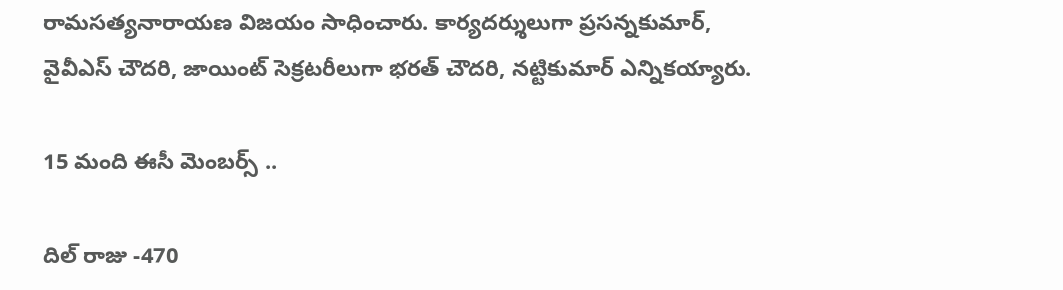రామసత్యనారాయణ విజయం సాధించారు. కార్యదర్శులుగా ప్రసన్నకుమార్, వైవీఎస్ చౌదరి, జాయింట్ సెక్రటరీలుగా భరత్ చౌదరి, నట్టికుమార్ ఎన్నికయ్యారు.

15 మంది ఈసీ మెంబర్స్ ..

దిల్ రాజు -470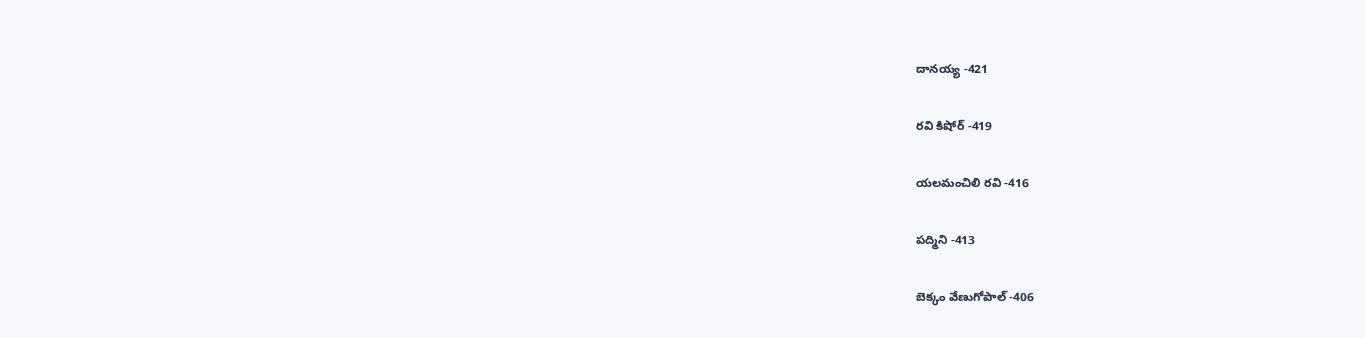దానయ్య -421

రవి కిషోర్ -419

యలమంచిలి రవి -416

పద్మిని -413

బెక్కం వేణుగోపాల్ -406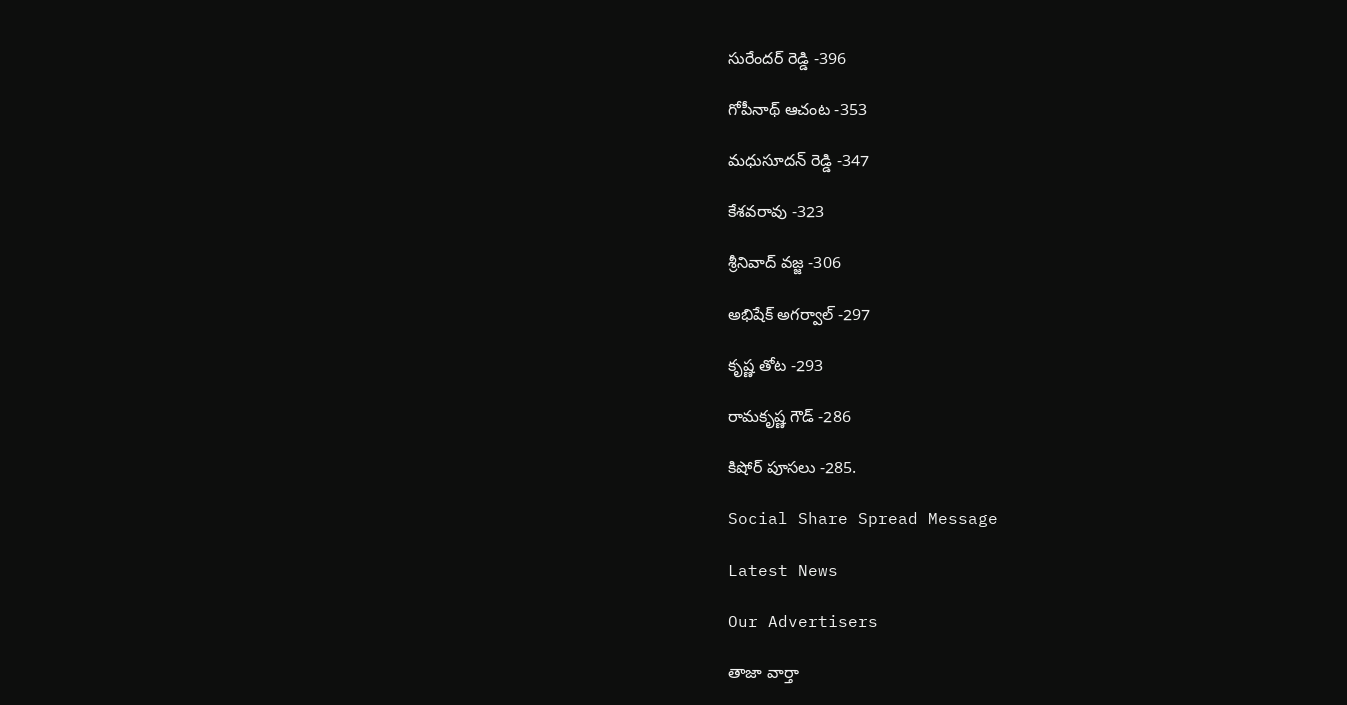సురేందర్ రెడ్డి -396

గోపీనాథ్ ఆచంట -353

మధుసూదన్ రెడ్డి -347

కేశవరావు -323

శ్రీనివాద్ వజ్జ -306

అభిషేక్ అగర్వాల్ -297

కృష్ణ తోట -293

రామకృష్ణ గౌడ్ -286

కిషోర్ పూసలు -285.

Social Share Spread Message

Latest News

Our Advertisers

తాజా వార్తా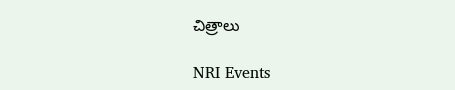చిత్రాలు

NRI Events